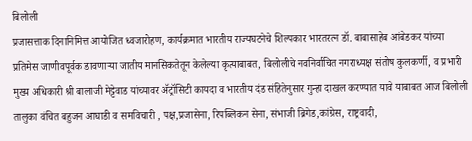बिलोली
प्रजासत्ताक दिनानिमित्त आयोजित ध्वजारोहण, कार्यक्रमात भारतीय राज्यघटनेचे शिल्पकार भारतरत्न डॉ. बाबासाहेब आंबेडकर यांच्या प्रतिमेस जाणीवपूर्वक डावणाऱ्या जातीय मानसिकतेतून केलेल्या कृत्याबाबत, बिलोलीचे नवनिर्वाचित नगराध्यक्ष संतोष कुलकर्णी, व प्रभारी मुख्य अधिकारी श्री बालाजी मेट्टेवाड यांच्यावर ॲट्रॉसिटी कायदा व भारतीय दंड संहितेनुसार गुन्हा दाखल करण्यात यावे याबाबत आज बिलोली तालुका वंचित बहुजन आघाडी व समविचारी , पक्ष,प्रजासेना, रिपब्लिकन सेना, संभाजी ब्रिगेड,कांग्रेस, राष्ट्रवादी,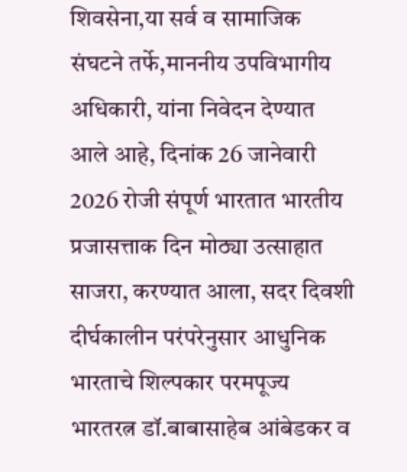शिवसेना,या सर्व व सामाजिक संघटने तर्फे,माननीय उपविभागीय अधिकारी, यांना निवेदन देण्यात आले आहे, दिनांक 26 जानेवारी 2026 रोजी संपूर्ण भारतात भारतीय प्रजासत्ताक दिन मोठ्या उत्साहात साजरा, करण्यात आला, सदर दिवशी दीर्घकालीन परंपरेनुसार आधुनिक भारताचे शिल्पकार परमपूज्य भारतरत्न डॉ.बाबासाहेब आंबेडकर व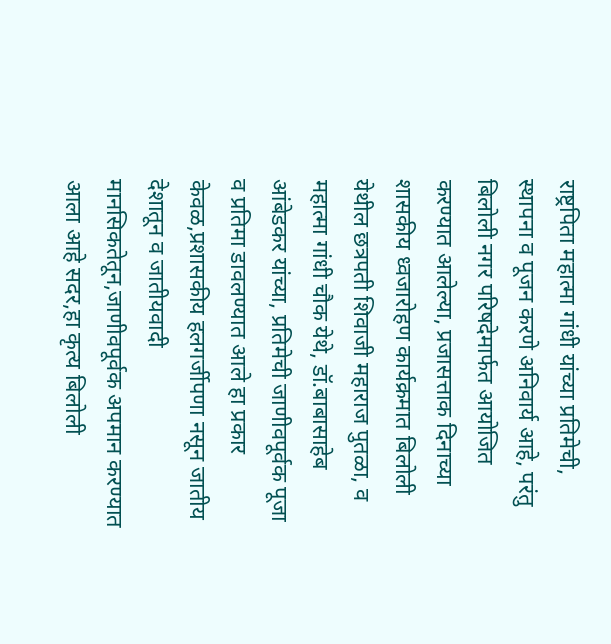राष्ट्रपिता महात्मा गांधी यांच्या प्रतिमेची, स्थापना व पूजन करणे अनिवार्य आहे, परंतु बिलोली नगर परिषदेमार्फत आयोजित करण्यात आलेल्या, प्रजासत्ताक दिनाच्या शासकीय ध्वजारोहण कार्यक्रमात बिलोली येथील छत्रपती शिवाजी महाराज पुतळा, व महात्मा गांधी चौक येथे, डॉ.बाबासाहेब आंबेडकर यांच्या, प्रतिमेची जाणीवपूर्वक पूजा व प्रतिमा डावलण्यात आले हा प्रकार केवळ,प्रशासकीय हलगर्जीपणा नसून जातीय देशातून व जातीयवादी मानसिकतेतून,जाणीवपूर्वक अपमान करण्यात आला आहे सदर,हा कृत्य बिलोली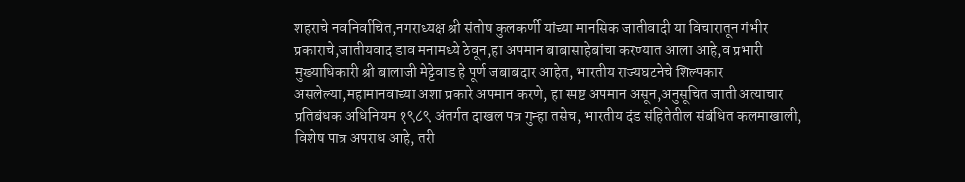शहराचे नवनिर्वाचित,नगराध्यक्ष श्री संतोष कुलकर्णी यांच्या मानसिक जातीवादी या विचारातून गंभीर प्रकाराचे,जातीयवाद डाव मनामध्ये ठेवून,हा अपमान बाबासाहेबांचा करण्यात आला आहे,व प्रभारी मुख्याधिकारी श्री बालाजी मेट्टेवाड हे पूर्ण जबाबदार आहेत, भारतीय राज्यघटनेचे शिल्पकार असलेल्या,महामानवाच्या अशा प्रकारे अपमान करणे, हा स्पष्ट अपमान असून,अनुसूचित जाती अत्याचार प्रतिबंधक अधिनियम १९८९ अंतर्गत दाखल पत्र गुन्हा तसेच, भारतीय दंड संहितेतील संबंधित कलमाखाली, विशेष पात्र अपराध आहे, तरी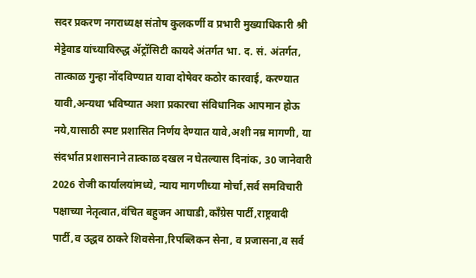सदर प्रकरण नगराध्यक्ष संतोष कुलकर्णी व प्रभारी मुख्याधिकारी श्री मेट्टेवाड यांच्याविरुद्ध ॲट्रॉसिटी कायदे अंतर्गत भा. द. सं. अंतर्गत, तात्काळ गुन्हा नोंदविण्यात यावा दोषेवर कठोर कारवाई, करण्यात यावी,अन्यथा भविष्यात अशा प्रकारचा संविधानिक आपमान होऊ नये,यासाठी स्पष्ट प्रशासित निर्णय देण्यात यावे,अशी नम्र मागणी, या संदर्भात प्रशासनाने तात्काळ दखल न घेतल्यास दिनांक, 30 जानेवारी 2026 रोजी कार्यालयांमध्ये, न्याय मागणीच्या मोर्चा,सर्व समविचारी पक्षाच्या नेतृत्वात,वंचित बहुजन आघाडी,काँग्रेस पार्टी,राष्ट्रवादी पार्टी,व उद्धव ठाकरे शिवसेना,रिपब्लिकन सेना, व प्रजासना,व सर्व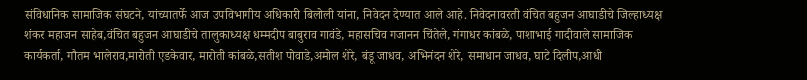संविधानिक सामाजिक संघटने, यांच्यातर्फे आज उपविभागीय अधिकारी बिलोली यांना, निवेदन देण्यात आले आहे. निवेदनावरती वंचित बहुजन आघाडीचे जिल्हाध्यक्ष शंकर महाजन साहेब,वंचित बहुजन आघाडीचे तालुकाध्यक्ष धम्मदीप बाबुराव गावंडे, महासचिव गजानन चिंतेले, गंगाधर कांबळे, पाशाभाई गादीवाले सामाजिक कार्यकर्ता, गौतम भालेराव,मारोती एडकेवार, मारोती कांबळे,सतीश पोवाडे,अमोल शेरे, बंडू जाधव, अभिनंदन शेरे, समाधान जाधव, घाटे दिलीप,आधी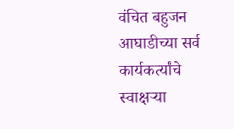वंचित बहुजन आघाडीच्या सर्व कार्यकर्त्यांचे स्वाक्षऱ्या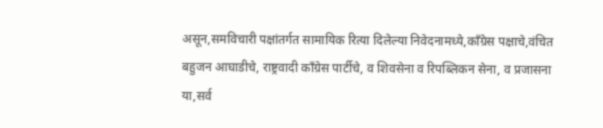असून,समविचारी पक्षांतर्गत सामायिक रित्या दिलेल्या निवेदनामध्ये,काँग्रेस पक्षाचे,वंचित बहुजन आघाडीचे, राष्ट्रवादी काँग्रेस पार्टीचे, व शिवसेना व रिपब्लिकन सेना, व प्रजासना या,सर्व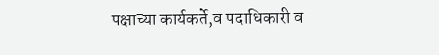पक्षाच्या कार्यकर्ते,व पदाधिकारी व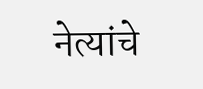नेत्यांचे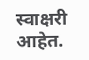स्वाक्षरी आहेत.